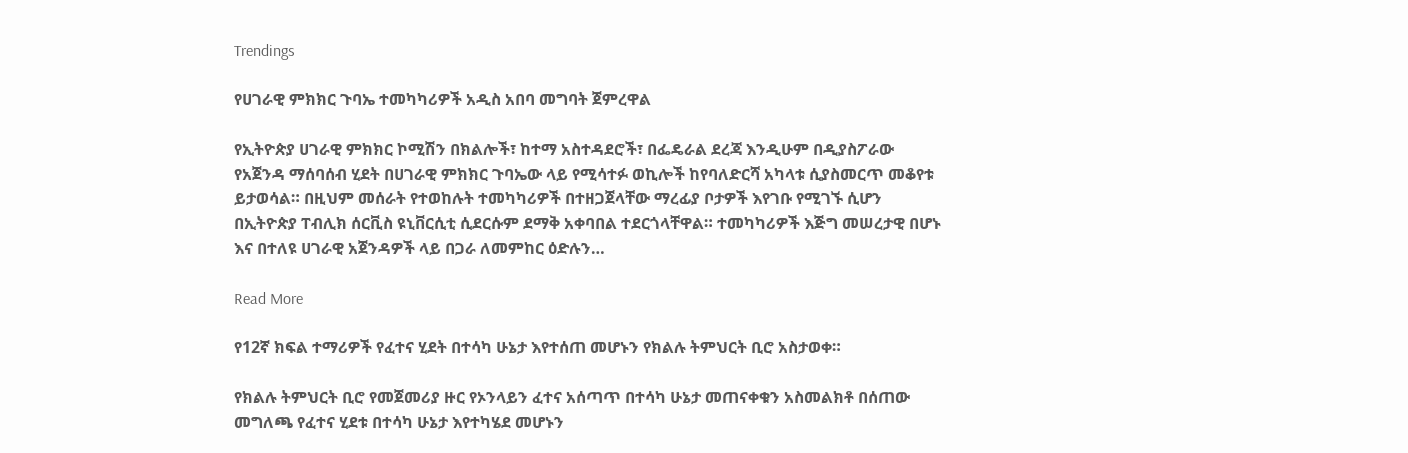Trendings

የሀገራዊ ምክክር ጉባኤ ተመካካሪዎች አዲስ አበባ መግባት ጀምረዋል

የኢትዮጵያ ሀገራዊ ምክክር ኮሚሽን በክልሎች፣ ከተማ አስተዳደሮች፣ በፌዴራል ደረጃ እንዲሁም በዲያስፖራው የአጀንዳ ማሰባሰብ ሂደት በሀገራዊ ምክክር ጉባኤው ላይ የሚሳተፉ ወኪሎች ከየባለድርሻ አካላቱ ሲያስመርጥ መቆየቱ ይታወሳል። በዚህም መሰራት የተወከሉት ተመካካሪዎች በተዘጋጀላቸው ማረፊያ ቦታዎች እየገቡ የሚገኙ ሲሆን በኢትዮጵያ ፐብሊክ ሰርቪስ ዩኒቨርሲቲ ሲደርሱም ደማቅ አቀባበል ተደርጎላቸዋል። ተመካካሪዎች እጅግ መሠረታዊ በሆኑ እና በተለዩ ሀገራዊ አጀንዳዎች ላይ በጋራ ለመምከር ዕድሉን…

Read More

የ12ኛ ክፍል ተማሪዎች የፈተና ሂደት በተሳካ ሁኔታ እየተሰጠ መሆኑን የክልሉ ትምህርት ቢሮ አስታወቀ።

የክልሉ ትምህርት ቢሮ የመጀመሪያ ዙር የኦንላይን ፈተና አሰጣጥ በተሳካ ሁኔታ መጠናቀቁን አስመልክቶ በሰጠው መግለጫ የፈተና ሂደቱ በተሳካ ሁኔታ እየተካሄደ መሆኑን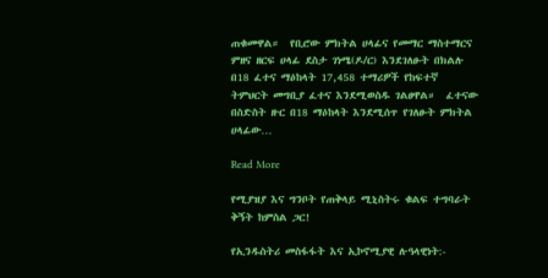ጠቁመዋል።  የቢሮው ምክትል ሀላፊና የመማር ማስተማርና ምዘና ዘርፍ ሀላፊ ደስታ ገነሜ(ዶ/ር) እንደገለፁት በክልሉ በ18 ፈተና ማዕከላት 17,458 ተማሪዎች የከፍተኛ ትምህርት መግቢያ ፈተና እንደሚወስዱ ገልፀዋል።  ፈተናው በስድስት ዙር በ18 ማዕከላት እንደሚሰጥ የገለፁት ምክትል ሀላፊው…

Read More

የሚያዝያ እና ግንቦት የጠቅላይ ሚኒስትሩ ቁልፍ ተግባራት ቅኝት ከምስል ጋር!

የኢንዱስትሪ መስፋፋት እና ኢኮኖሚያዊ ሉዓላዊነት:-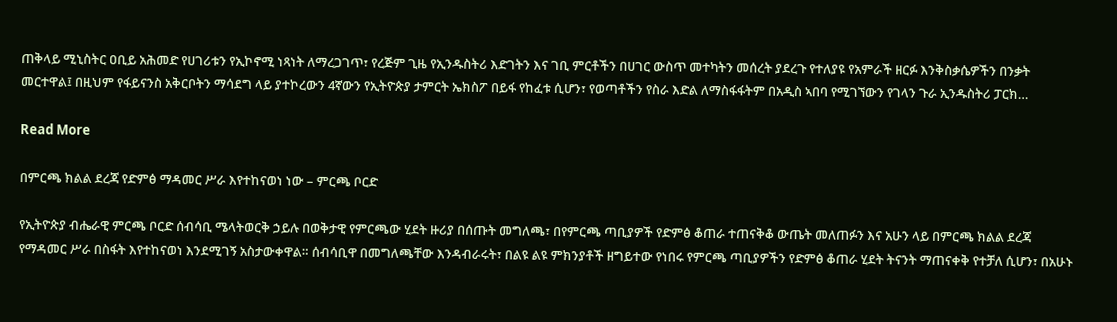ጠቅላይ ሚኒስትር ዐቢይ አሕመድ የሀገሪቱን የኢኮኖሚ ነጻነት ለማረጋገጥ፣ የረጅም ጊዜ የኢንዱስትሪ እድገትን እና ገቢ ምርቶችን በሀገር ውስጥ መተካትን መሰረት ያደረጉ የተለያዩ የአምራች ዘርፉ እንቅስቃሴዎችን በንቃት መርተዋል፤ በዚህም የፋይናንስ አቅርቦትን ማሳደግ ላይ ያተኮረውን 4ኛውን የኢትዮጵያ ታምርት ኤክስፖ በይፋ የከፈቱ ሲሆን፣ የወጣቶችን የስራ እድል ለማስፋፋትም በአዲስ ኣበባ የሚገኘውን የገላን ጉራ ኢንዱስትሪ ፓርክ…

Read More

በምርጫ ክልል ደረጃ የድምፅ ማዳመር ሥራ እየተከናወነ ነው – ምርጫ ቦርድ

የኢትዮጵያ ብሔራዊ ምርጫ ቦርድ ሰብሳቢ ሜላትወርቅ ኃይሉ በወቅታዊ የምርጫው ሂደት ዙሪያ በሰጡት መግለጫ፣ በየምርጫ ጣቢያዎች የድምፅ ቆጠራ ተጠናቅቆ ውጤት መለጠፉን እና አሁን ላይ በምርጫ ክልል ደረጃ የማዳመር ሥራ በስፋት እየተከናወነ እንደሚገኝ አስታውቀዋል። ሰብሳቢዋ በመግለጫቸው እንዳብራሩት፣ በልዩ ልዩ ምክንያቶች ዘግይተው የነበሩ የምርጫ ጣቢያዎችን የድምፅ ቆጠራ ሂደት ትናንት ማጠናቀቅ የተቻለ ሲሆን፣ በአሁኑ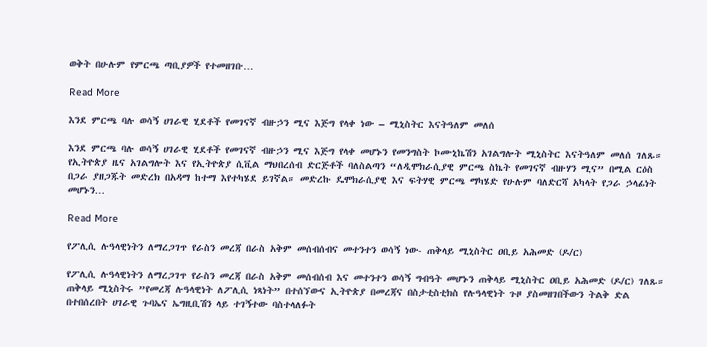ወቅት በሁሉም የምርጫ ጣቢያዎች የተመዘገቡ…

Read More

እንደ ምርጫ ባሉ ወሳኝ ሀገራዊ ሂደቶች የመገናኛ ብዙኃን ሚና እጅግ የላቀ ነው – ሚኒስትር እናትዓለም መለሰ

እንደ ምርጫ ባሉ ወሳኝ ሀገራዊ ሂደቶች የመገናኛ ብዙኃን ሚና እጅግ የላቀ መሆኑን የመንግስት ኮሙኒኬሽን አገልግሎት ሚኒስትር እናትዓለም መለሰ ገለጹ። የኢትዮጵያ ዜና አገልግሎት እና የኢትዮጵያ ሲቪል ማህበረሰብ ድርጅቶች ባለስልጣን “ለዲሞክራሲያዊ ምርጫ ስኬት የመገናኛ ብዙሃን ሚና” በሚል ርዕስ በጋራ ያዘጋጁት መድረክ በአዳማ ከተማ እየተካሄደ ይገኛል። መድረኩ ዴሞክራሲያዊ እና ፍትሃዊ ምርጫ ማካሄድ የሁሉም ባለድርሻ አካላት የጋራ ኃላፊነት መሆኑን…

Read More

የፖሊሲ ሉዓላዊነትን ለማረጋገጥ የራስን መረጃ በራስ አቅም መሰብሰብና መተንተን ወሳኝ ነው- ጠቅላይ ሚኒስትር ዐቢይ አሕመድ (ዶ/ር)

የፖሊሲ ሉዓላዊነትን ለማረጋገጥ የራስን መረጃ በራስ አቅም መሰብሰብ እና መተንተን ወሳኝ ግብዓት መሆኑን ጠቅላይ ሚኒስትር ዐቢይ አሕመድ (ዶ/ር) ገለጹ። ጠቅላይ ሚኒስትሩ ”የመረጃ ሉዓላዊነት ለፖሊሲ ነጻነት” በተሰኘውና ኢትዮጵያ በመረጃና በስታቲስቲክስ የሉዓላዊነት ጉዞ ያስመዘገበችውን ትልቅ ድል በተበሰረበት ሀገራዊ ጉባኤና ኤግዚቢሽን ላይ ተገኝተው ባስተላለፉት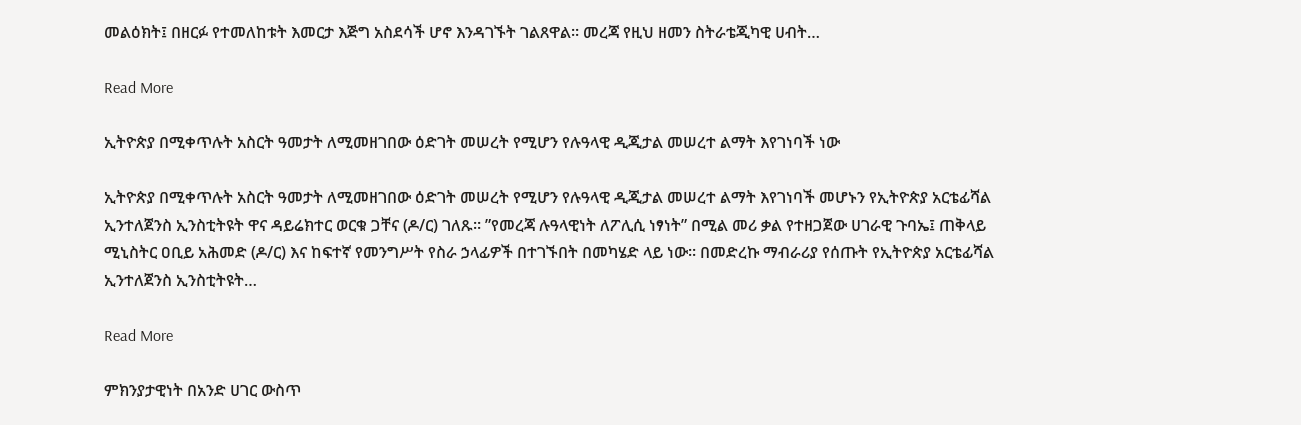መልዕክት፤ በዘርፉ የተመለከቱት እመርታ እጅግ አስደሳች ሆኖ እንዳገኙት ገልጸዋል። መረጃ የዚህ ዘመን ስትራቴጂካዊ ሀብት…

Read More

ኢትዮጵያ በሚቀጥሉት አስርት ዓመታት ለሚመዘገበው ዕድገት መሠረት የሚሆን የሉዓላዊ ዲጂታል መሠረተ ልማት እየገነባች ነው

ኢትዮጵያ በሚቀጥሉት አስርት ዓመታት ለሚመዘገበው ዕድገት መሠረት የሚሆን የሉዓላዊ ዲጂታል መሠረተ ልማት እየገነባች መሆኑን የኢትዮጵያ አርቴፊሻል ኢንተለጀንስ ኢንስቲትዩት ዋና ዳይሬክተር ወርቁ ጋቸና (ዶ/ር) ገለጹ። ”የመረጃ ሉዓላዊነት ለፖሊሲ ነፃነት” በሚል መሪ ቃል የተዘጋጀው ሀገራዊ ጉባኤ፤ ጠቅላይ ሚኒስትር ዐቢይ አሕመድ (ዶ/ር) እና ከፍተኛ የመንግሥት የስራ ኃላፊዎች በተገኙበት በመካሄድ ላይ ነው። በመድረኩ ማብራሪያ የሰጡት የኢትዮጵያ አርቴፊሻል ኢንተለጀንስ ኢንስቲትዩት…

Read More

ምክንያታዊነት በአንድ ሀገር ውስጥ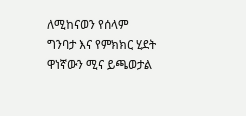ለሚከናወን የሰላም ግንባታ እና የምክክር ሂደት ዋነኛውን ሚና ይጫወታል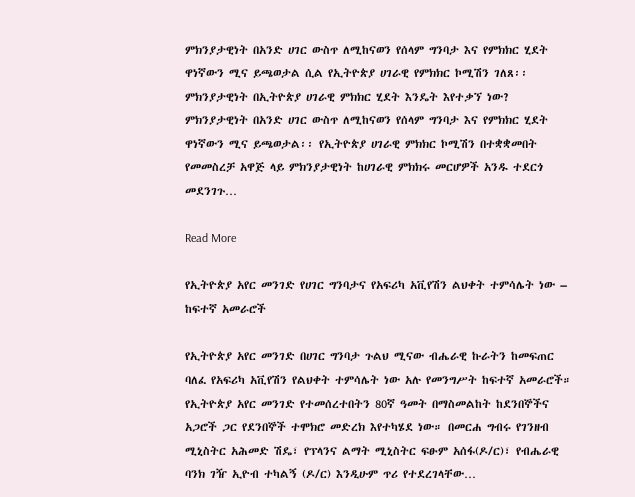ምክንያታዊነት በአንድ ሀገር ውስጥ ለሚከናወን የሰላም ግንባታ እና የምክክር ሂደት ዋነኛውን ሚና ይጫወታል ሲል የኢትዮጵያ ሀገራዊ የምክክር ኮሚሽን ገለጸ፡፡ ምክንያታዊነት በኢትዮጵያ ሀገራዊ ምክክር ሂደት እንዴት እየተቃኘ ነው? ምክንያታዊነት በአንድ ሀገር ውስጥ ለሚከናወን የሰላም ግንባታ እና የምክክር ሂደት ዋነኛውን ሚና ይጫወታል፡፡ የኢትዮጵያ ሀገራዊ ምክክር ኮሚሽን በተቋቋመበት የመመስረቻ አዋጅ ላይ ምክንያታዊነት ከሀገራዊ ምክክሩ መርሆዎች አንዱ ተደርጎ መደንገጉ…

Read More

የኢትዮጵያ አየር መንገድ የሀገር ግንባታና የአፍሪካ አቪየሽን ልህቀት ተምሳሌት ነው – ከፍተኛ አመራሮች

የኢትዮጵያ አየር መንገድ በሀገር ግንባታ ጉልህ ሚናው ብሔራዊ ኩራትን ከመፍጠር ባለፈ የአፍሪካ አቪየሽን የልህቀት ተምሳሌት ነው አሉ የመንግሥት ከፍተኛ አመራሮች። የኢትዮጵያ አየር መንገድ የተመሰረተበትን 80ኛ ዓመት በማስመልከት ከደንበኞችና አጋሮች ጋር የደንበኞች ተሞክሮ መድረክ እየተካሄደ ነው። በመርሐ ግብሩ የገንዘብ ሚኒስትር አሕመድ ሽዴ፣ የፕላንና ልማት ሚኒስትር ፍፁም አሰፋ(ዶ/ር)፣ የብሔራዊ ባንክ ገዥ ኢዮብ ተካልኝ (ዶ/ር) እንዲሁም ጥሪ የተደረገላቸው…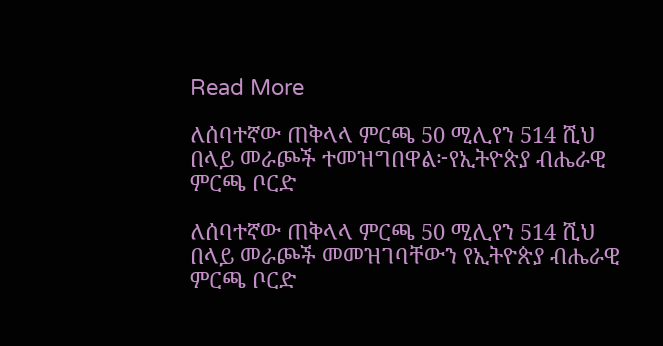Read More

ለሰባተኛው ጠቅላላ ምርጫ 50 ሚሊየን 514 ሺህ በላይ መራጮች ተመዝግበዋል፦የኢትዮጵያ ብሔራዊ ምርጫ ቦርድ

ለሰባተኛው ጠቅላላ ምርጫ 50 ሚሊየን 514 ሺህ በላይ መራጮች መመዝገባቸውን የኢትዮጵያ ብሔራዊ ምርጫ ቦርድ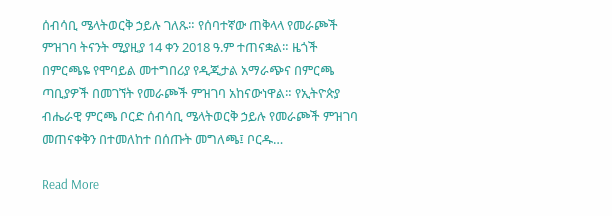ሰብሳቢ ሜላትወርቅ ኃይሉ ገለጹ። የሰባተኛው ጠቅላላ የመራጮች ምዝገባ ትናንት ሚያዚያ 14 ቀን 2018 ዓ.ም ተጠናቋል። ዜጎች በምርጫዬ የሞባይል መተግበሪያ የዲጂታል አማራጭና በምርጫ ጣቢያዎች በመገኘት የመራጮች ምዝገባ አከናውነዋል። የኢትዮጵያ ብሔራዊ ምርጫ ቦርድ ሰብሳቢ ሜላትወርቅ ኃይሉ የመራጮች ምዝገባ መጠናቀቅን በተመለከተ በሰጡት መግለጫ፤ ቦርዱ…

Read More